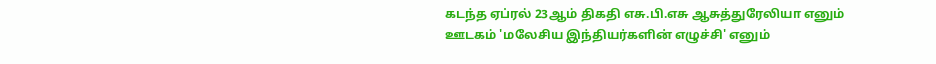கடந்த ஏப்ரல் 23ஆம் திகதி எசு.பி.எசு ஆசுத்துரேலியா எனும் ஊடகம் 'மலேசிய இந்தியர்களின் எழுச்சி' எனும்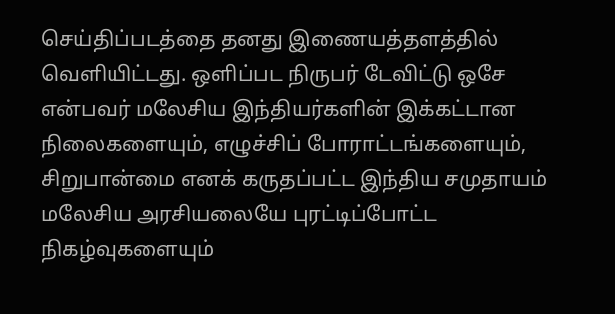செய்திப்படத்தை தனது இணையத்தளத்தில் வெளியிட்டது. ஒளிப்பட நிருபர் டேவிட்டு ஒசே என்பவர் மலேசிய இந்தியர்களின் இக்கட்டான நிலைகளையும், எழுச்சிப் போராட்டங்களையும், சிறுபான்மை எனக் கருதப்பட்ட இந்திய சமுதாயம் மலேசிய அரசியலையே புரட்டிப்போட்ட நிகழ்வுகளையும்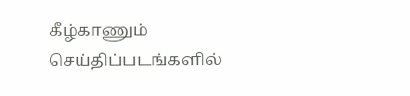கீழ்காணும் செய்திப்படங்களில்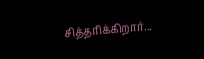சித்தரிக்கிறார்...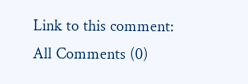Link to this comment:
All Comments (0)